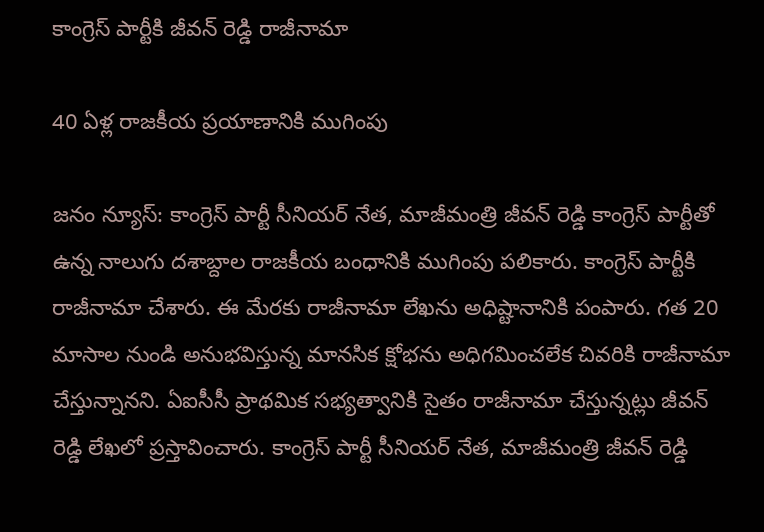కాంగ్రెస్ పార్టీకి జీవన్ రెడ్డి రాజీనామా

40 ఏళ్ల రాజకీయ ప్రయాణానికి ముగింపు

జనం న్యూస్: కాంగ్రెస్ పార్టీ సీనియర్ నేత, మాజీమంత్రి జీవన్ రెడ్డి కాంగ్రెస్ పార్టీతో ఉన్న నాలుగు దశాబ్దాల రాజకీయ బంధానికి ముగింపు పలికారు. కాంగ్రెస్ పార్టీకి రాజీనామా చేశారు. ఈ మేరకు రాజీనామా లేఖను అధిష్టానానికి పంపారు. గత 20 మాసాల నుండి అనుభవిస్తున్న మానసిక క్షోభను అధిగమించలేక చివరికి రాజీనామా చేస్తున్నానని. ఏఐసీసీ ప్రాథమిక సభ్యత్వానికి సైతం రాజీనామా చేస్తున్నట్లు జీవన్ రెడ్డి లేఖలో ప్రస్తావించారు. కాంగ్రెస్ పార్టీ సీనియర్ నేత, మాజీమంత్రి జీవన్ రెడ్డి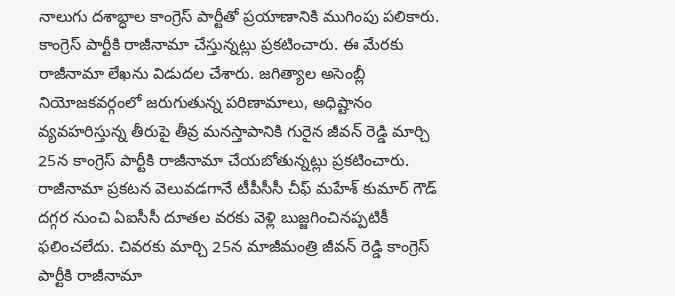నాలుగు దశాబ్ధాల కాంగ్రెస్ పార్టీతో ప్రయాణానికి ముగింపు పలికారు. కాంగ్రెస్ పార్టీకి రాజీనామా చేస్తున్నట్లు ప్రకటించారు. ఈ మేరకు రాజీనామా లేఖను విడుదల చేశారు. జగిత్యాల అసెంబ్లీ నియోజకవర్గంలో జరుగుతున్న పరిణామాలు, అధిష్టానం వ్యవహరిస్తున్న తీరుపై తీవ్ర మనస్తాపానికి గురైన జీవన్ రెడ్డి మార్చి 25న కాంగ్రెస్ పార్టీకి రాజీనామా చేయబోతున్నట్లు ప్రకటించారు. రాజీనామా ప్రకటన వెలువడగానే టీపీసీసీ చీఫ్ మహేశ్ కుమార్ గౌడ్ దగ్గర నుంచి ఏఐసీసీ దూతల వరకు వెళ్లి బుజ్జగించినప్పటికీ ఫలించలేదు. చివరకు మార్చి 25న మాజీమంత్రి జీవన్ రెడ్డి కాంగ్రెస్ పార్టీకి రాజీనామా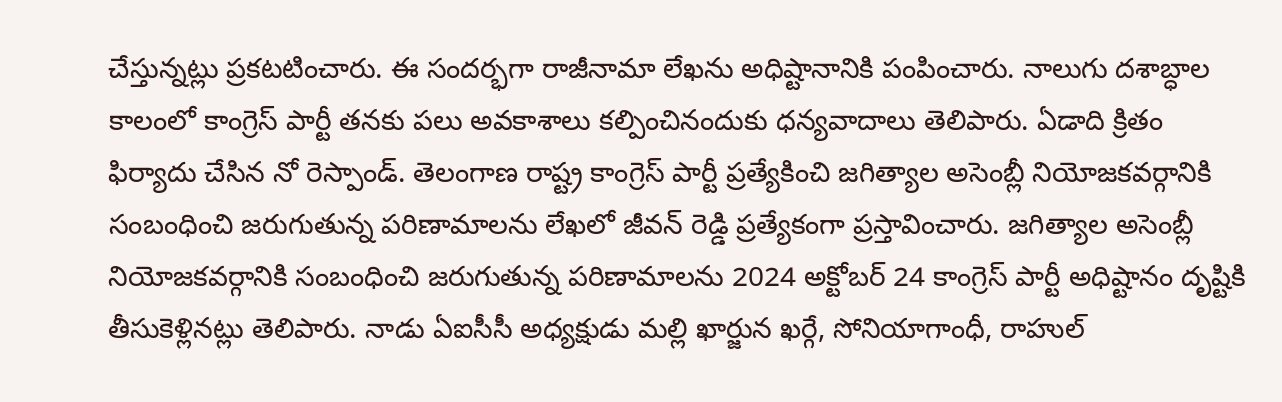చేస్తున్నట్లు ప్రకటటించారు. ఈ సందర్భగా రాజీనామా లేఖను అధిష్టానానికి పంపించారు. నాలుగు దశాబ్ధాల కాలంలో కాంగ్రెస్ పార్టీ తనకు పలు అవకాశాలు కల్పించినందుకు ధన్యవాదాలు తెలిపారు. ఏడాది క్రితం ఫిర్యాదు చేసిన నో రెస్పాండ్. తెలంగాణ రాష్ట్ర కాంగ్రెస్ పార్టీ ప్రత్యేకించి జగిత్యాల అసెంబ్లీ నియోజకవర్గానికి సంబంధించి జరుగుతున్న పరిణామాలను లేఖలో జీవన్ రెడ్డి ప్రత్యేకంగా ప్రస్తావించారు. జగిత్యాల అసెంబ్లీ నియోజకవర్గానికి సంబంధించి జరుగుతున్న పరిణామాలను 2024 అక్టోబర్ 24 కాంగ్రెస్ పార్టీ అధిష్టానం దృష్టికి తీసుకెళ్లినట్లు తెలిపారు. నాడు ఏఐసీసీ అధ్యక్షుడు మల్లి ఖార్జున ఖర్గే, సోనియాగాంధీ, రాహుల్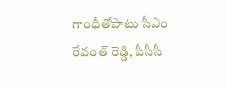గాంధీతోపాటు సీఎం రేవంత్ రెడ్డి, పీసీసీ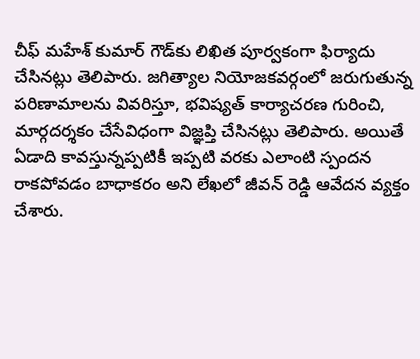చీఫ్ మహేశ్ కుమార్ గౌడ్‌కు లిఖిత పూర్వకంగా ఫిర్యాదు చేసినట్లు తెలిపారు. జగిత్యాల నియోజకవర్గంలో జరుగుతున్న పరిణామాలను వివరిస్తూ, భవిష్యత్ కార్యాచరణ గురించి, మార్గదర్శకం చేసేవిధంగా విజ్ఞప్తి చేసినట్లు తెలిపారు. అయితే ఏడాది కావస్తున్నప్పటికీ ఇప్పటి వరకు ఎలాంటి స్పందన రాకపోవడం బాధాకరం అని లేఖలో జీవన్ రెడ్డి ఆవేదన వ్యక్తం చేశారు.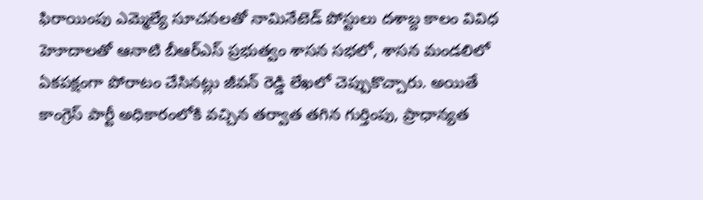ఫిరాయింపు ఎమ్మెల్యే సూచనలతో నామినేటెడ్ పోస్టులు దశాబ్ద కాలం వివిధ హెూదాలతో ఆనాటి బీఆర్ఎస్ ప్రభుత్వం శాసన సభలో, శాసన మండలిలో ఏకపక్షంగా పోరాటం చేసినట్లు జీవన్ రెడ్డి లేఖలో చెప్పుకొచ్చారు. అయితే కాంగ్రెస్ పార్టీ అధికారంలోకి వచ్చిన తర్వాత తగిన గుర్తింపు, ప్రాధాన్యత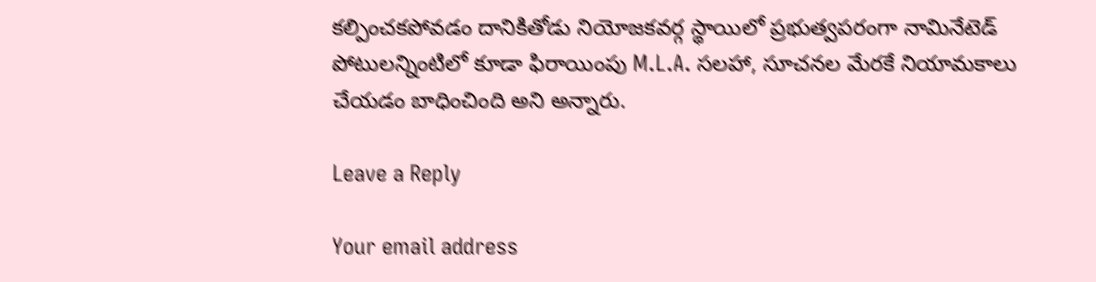కల్పించకపోవడం దానికితోడు నియోజకవర్గ స్థాయిలో ప్రభుత్వపరంగా నామినేటెడ్ పోటులన్నింటిలో కూడా ఫిరాయింపు M.L.A. సలహా, సూచనల మేరకే నియామకాలు చేయడం బాధించింది అని అన్నారు.

Leave a Reply

Your email address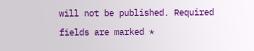will not be published. Required fields are marked *